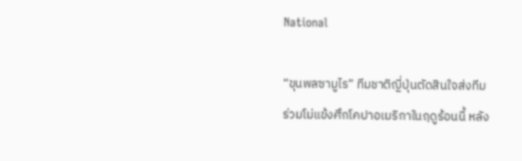National

“ขุนพลซามูไร” ทีมชาติญี่ปุ่นตัดสินใจส่งทีมร่วมโม่แข้งศึกโคปาอเมริกาในฤดูร้อนนี้ หลัง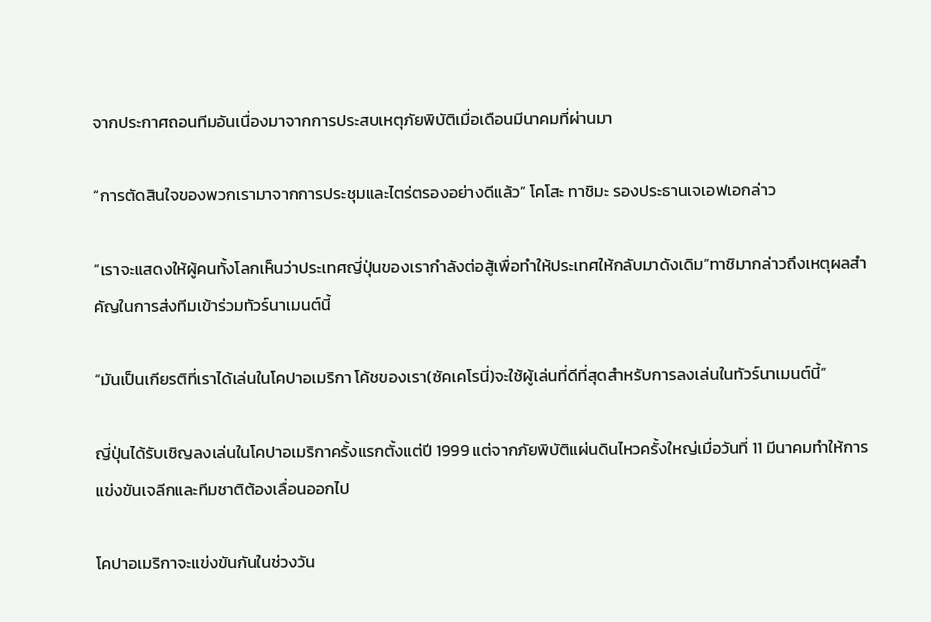จากประกาศถอนทีมอันเนื่องมาจากการประสบเหตุภัยพิบัติเมื่อเดือนมีนาคมที่ผ่านมา

“การตัดสินใจของพวกเรามาจากการประชุมและไตร่ตรองอย่างดีแล้ว” โคโสะ ทาชิมะ รองประธานเจเอฟเอกล่าว

“เราจะแสดงให้ผู้คนทั้งโลกเห็นว่าประเทศญี่ปุ่นของเรากำลังต่อสู้เพื่อทำให้ประเทศให้กลับมาดังเดิม”ทาชิมากล่าวถึงเหตุผลสำคัญในการส่งทีมเข้าร่วมทัวร์นาเมนต์นี้

“มันเป็นเกียรติที่เราได้เล่นในโคปาอเมริกา โค้ชของเรา(ซัคเคโรนี่)จะใช้ผู้เล่นที่ดีที่สุดสำหรับการลงเล่นในทัวร์นาเมนต์นี้”

ญี่ปุ่นได้รับเชิญลงเล่นในโคปาอเมริกาครั้งแรกตั้งแต่ปี 1999 แต่จากภัยพิบัติแผ่นดินไหวครั้งใหญ่เมื่อวันที่ 11 มีนาคมทำให้การแข่งขันเจลีกและทีมชาติต้องเลื่อนออกไป

โคปาอเมริกาจะแข่งขันกันในช่วงวัน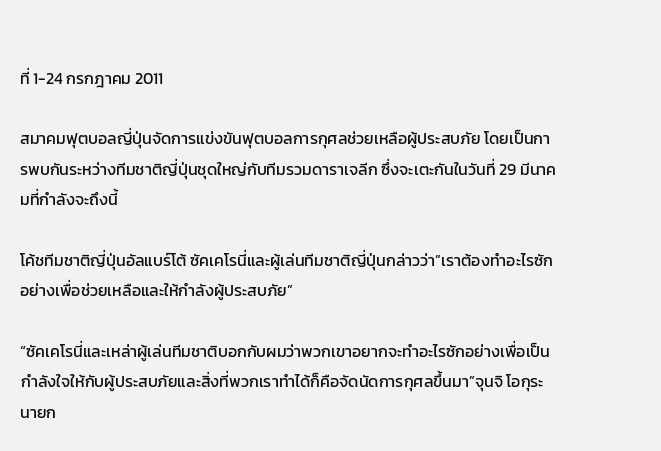ที่ 1-24 กรกฎาคม 2011

สมาคมฟุตบอลญี่ปุ่นจัดการแข่งขันฟุตบอลการกุศลช่วยเหลือผู้ประสบภัย โดยเป็นการพบกันระหว่างทีมชาติญี่ปุ่นชุดใหญ่กับทีมรวมดาราเจลีก ซึ่งจะเตะกันในวันที่ 29 มีนาคมที่กำลังจะถึงนี้

โค้ชทีมชาติญี่ปุ่นอัลแบร์โต้ ซัคเคโรนี่และผู้เล่นทีมชาติญี่ปุ่นกล่าวว่า”เราต้องทำอะไรซักอย่างเพื่อช่วยเหลือและให้กำลังผู้ประสบภัย”

“ซัคเคโรนี่และเหล่าผู้เล่นทีมชาติบอกกับผมว่าพวกเขาอยากจะทำอะไรซักอย่างเพื่อเป็นกำลังใจให้กับผู้ประสบภัยและสิ่งที่พวกเราทำได้ก็คือจัดนัดการกุศลขึ้นมา”จุนจิ โอกุระนายก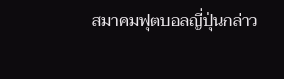สมาคมฟุตบอลญี่ปุ่นกล่าว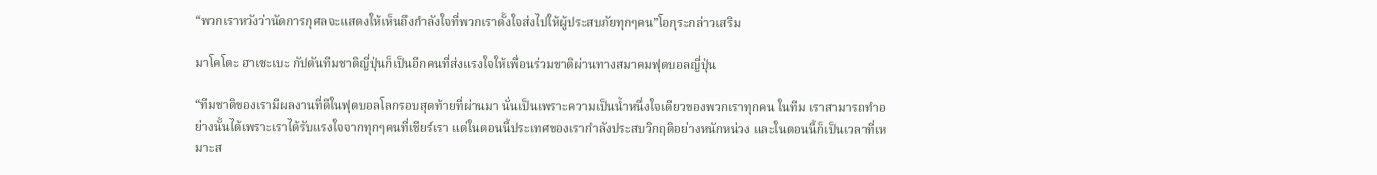“พวกเราหวังว่านัดการกุศลจะแสดงให้เห็นถึงกำลังใจที่พวกเราตั้งใจส่งไปให้ผู้ประสบภัยทุกๆคน”โอกุระกล่าวเสริม

มาโคโตะ ฮาเซะเบะ กัปตันทีมชาติญี่ปุ่นก็เป็นอีกคนที่ส่งแรงใจให้เพื่อนร่วมชาติผ่านทางสมาคมฟุตบอลญี่ปุ่น

“ทีมชาติของเรามีผลงานที่ดีในฟุตบอลโลกรอบสุดท้ายที่ผ่านมา นั่นเป็นเพราะความเป็นน้ำหนึ่งใจเดียวของพวกเราทุกคน ในทีม เราสามารถทำอย่างนั้นได้เพราะเราได้รับแรงใจจากทุกๆคนที่เชียร์เรา แต่ในตอนนี้ประเทศของเรากำลังประสบวิกฤติอย่างหนักหน่วง และในตอนนี้ก็เป็นเวลาที่เหมาะส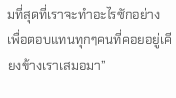มที่สุดที่เราจะทำอะไรซักอย่างเพื่อตอบแทนทุกๆคนที่คอยอยู่เคียงข้างเราเสมอมา”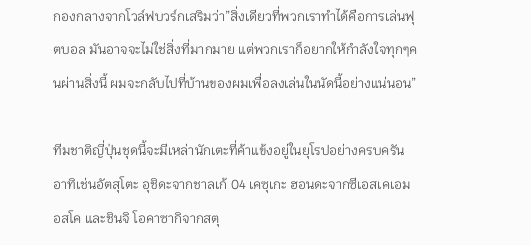กองกลางจากโวล์ฟบวร์กเสริมว่า”สิ่งเดียวที่พวกเราทำได้คือการเล่นฟุตบอล มันอาจจะไม่ใช่สิ่งที่มากมาย แต่พวกเราก็อยากให้กำลังใจทุกๆคนผ่านสิ่งนี้ ผมจะกลับไปที่บ้านของผมเพื่อลงเล่นในนัดนี้อย่างแน่นอน”

ทีมชาติญี่ปุ่นชุดนี้จะมีเหล่านักเตะที่ค้าแข้งอยู่ในยุโรปอย่างครบครัน อาทิเช่นอัตสุโตะ อุชิดะจากชาลเก้ 04 เคซุเกะ ฮอนดะจากซีเอสเคเอมอสโค และชินจิ โอคาซากิจากสตุ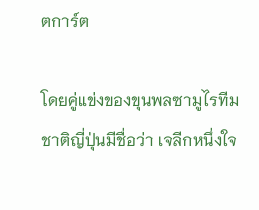ตการ์ต

โดยคู่แข่งของขุนพลซามูไรทีมชาติญี่ปุ่นมีชื่อว่า เจลีกหนึ่งใจ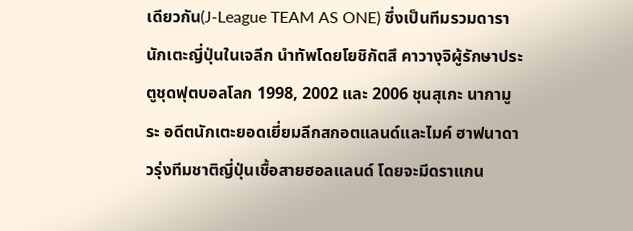เดียวกัน(J-League TEAM AS ONE) ซึ่งเป็นทีมรวมดารานักเตะญี่ปุ่นในเจลีก นำทัพโดยโยชิกัตสึ คาวางุจิผู้รักษาประตูชุดฟุตบอลโลก 1998, 2002 และ 2006 ชุนสุเกะ นากามูระ อดีตนักเตะยอดเยี่ยมลีกสกอตแลนด์และไมค์ ฮาฟนาดาวรุ่งทีมชาติญี่ปุ่นเชื้อสายฮอลแลนด์ โดยจะมีดราแกน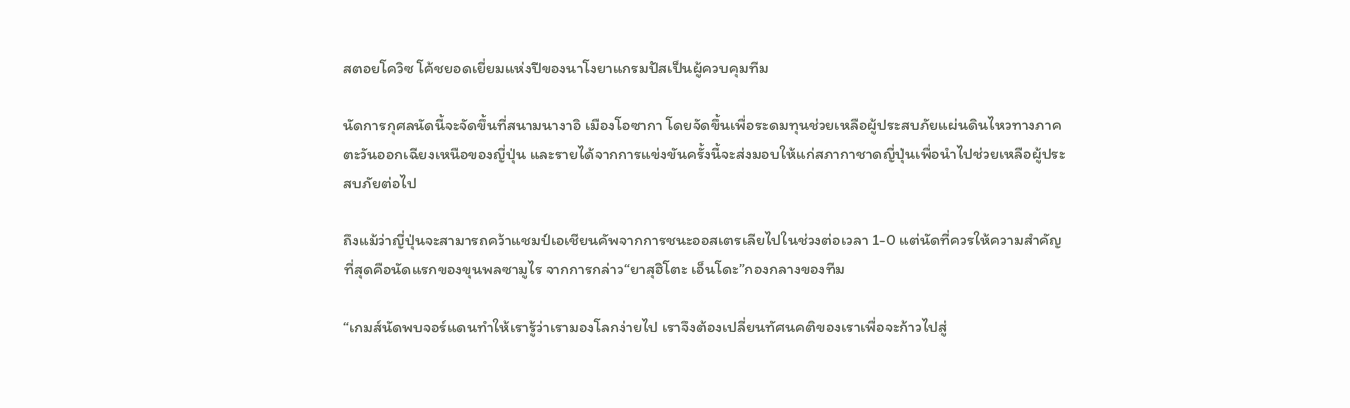สตอยโควิซ โค้ชยอดเยี่ยมแห่งปีของนาโงยาแกรมปัสเป็นผู้ควบคุมทีม

นัดการกุศลนัดนี้จะจัดขึ้นที่สนามนางาอิ เมืองโอซากา โดยจัดขึ้นเพื่อระดมทุนช่วยเหลือผู้ประสบภัยแผ่นดินไหวทางภาคตะวันออกเฉียงเหนือของญี่ปุ่น และรายได้จากการแข่งขันครั้งนี้จะส่งมอบให้แก่สภากาชาดญี่ปุ่นเพื่อนำไปช่วยเหลือผู้ประสบภัยต่อไป

ถึงแม้ว่าญี่ปุ่นจะสามารถคว้าแชมป์เอเชียนคัพจากการชนะออสเตรเลียไปในช่วงต่อเวลา 1-0 แต่นัดที่ควรให้ความสำคัญที่สุดคือนัดแรกของขุนพลซามูไร จากการกล่าว“ยาสุฮิโตะ เอ็นโดะ”กองกลางของทีม

“เกมส์นัดพบจอร์แดนทำให้เรารู้ว่าเรามองโลกง่ายไป เราจึงต้องเปลี่ยนทัศนคติของเราเพื่อจะก้าวไปสู่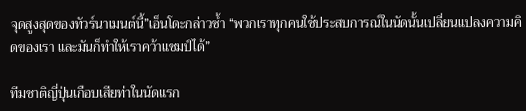จุดสูงสุดของทัวร์นาเมนต์นี้”เอ็นโดะกล่าวซ้ำ “พวกเราทุกคนใช้ประสบการณ์ในนัดนั้นเปลี่ยนแปลงความคิดของเรา และมันก็ทำให้เราคว้าแชมป์ได้”

ทีมชาติญี่ปุ่นเกือบเสียท่าในนัดแรก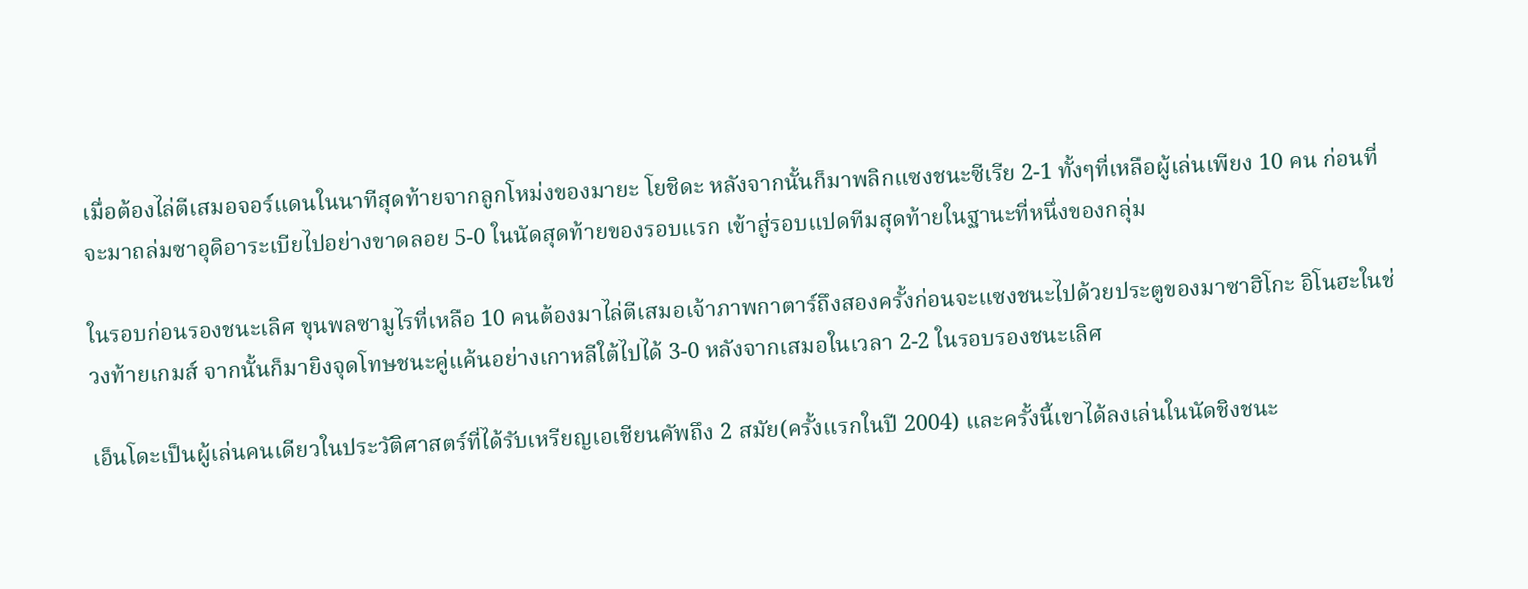เมื่อต้องไล่ตีเสมอจอร์แดนในนาทีสุดท้ายจากลูกโหม่งของมายะ โยชิดะ หลังจากนั้นก็มาพลิกแซงชนะซีเรีย 2-1 ทั้งๆที่เหลือผู้เล่นเพียง 10 คน ก่อนที่จะมาถล่มซาอุดิอาระเบียไปอย่างขาดลอย 5-0 ในนัดสุดท้ายของรอบแรก เข้าสู่รอบแปดทีมสุดท้ายในฐานะที่หนึ่งของกลุ่ม

ในรอบก่อนรองชนะเลิศ ขุนพลซามูไรที่เหลือ 10 คนต้องมาไล่ตีเสมอเจ้าภาพกาตาร์ถึงสองครั้งก่อนจะแซงชนะไปด้วยประตูของมาซาฮิโกะ อิโนฮะในช่วงท้ายเกมส์ จากนั้นก็มายิงจุดโทษชนะคู่แค้นอย่างเกาหลีใต้ไปได้ 3-0 หลังจากเสมอในเวลา 2-2 ในรอบรองชนะเลิศ

เอ็นโดะเป็นผู้เล่นคนเดียวในประวัติศาสตร์ที่ได้รับเหรียญเอเชียนคัพถึง 2 สมัย(ครั้งแรกในปี 2004) และครั้งนี้เขาได้ลงเล่นในนัดชิงชนะ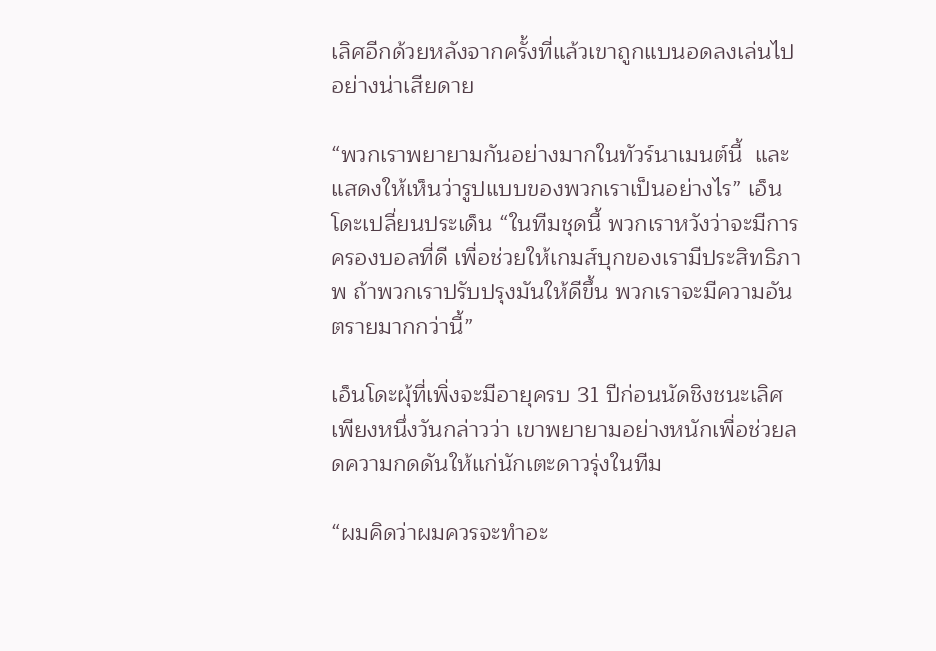เลิศอีกด้วยหลังจากครั้งที่แล้วเขาถูกแบนอดลงเล่นไปอย่างน่าเสียดาย

“พวกเราพยายามกันอย่างมากในทัวร์นาเมนต์นี้  และแสดงให้เห็นว่ารูปแบบของพวกเราเป็นอย่างไร” เอ็นโดะเปลี่ยนประเด็น “ในทีมชุดนี้ พวกเราหวังว่าจะมีการครองบอลที่ดี เพื่อช่วยให้เกมส์บุกของเรามีประสิทธิภาพ ถ้าพวกเราปรับปรุงมันให้ดีขึ้น พวกเราจะมีความอันตรายมากกว่านี้”

เอ็นโดะผุ้ที่เพิ่งจะมีอายุครบ 31 ปีก่อนนัดชิงชนะเลิศเพียงหนึ่งวันกล่าวว่า เขาพยายามอย่างหนักเพื่อช่วยลดความกดดันให้แก่นักเตะดาวรุ่งในทีม

“ผมคิดว่าผมควรจะทำอะ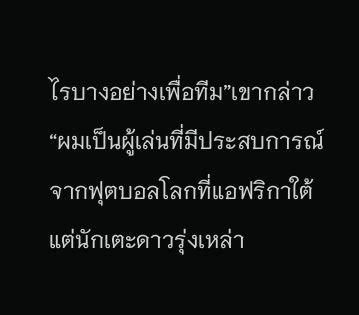ไรบางอย่างเพื่อทีม”เขากล่าว “ผมเป็นผู้เล่นที่มีประสบการณ์จากฟุตบอลโลกที่แอฟริกาใต้ แต่นักเตะดาวรุ่งเหล่า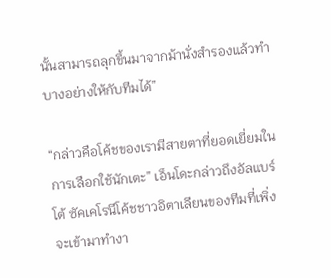นั้นสามารถลุกขึ้นมาจากม้านั่งสำรองแล้วทำบางอย่างให้กับทีมได้”

“กล่าวคือโค้ชของเรามีสายตาที่ยอดเยี่ยมในการเลือกใช้นักเตะ” เอ็นโดะกล่าวถึงอัลแบร์โต้ ซัคเคโรนีโค้ชชาวอิตาเลียนของทีมที่เพิ่งจะเข้ามาทำงา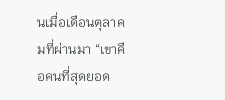นเมื่อเดือนตุลาคมที่ผ่านมา “เขาคือคนที่สุดยอด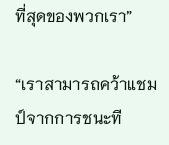ที่สุดของพวกเรา”

“เราสามารถคว้าแชมป์จากการชนะที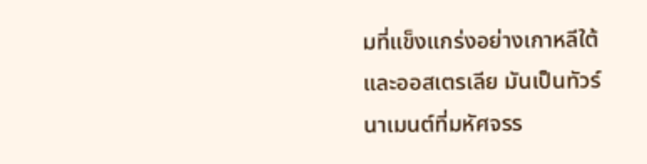มที่แข็งแกร่งอย่างเกาหลีใต้และออสเตรเลีย มันเป็นทัวร์นาเมนต์ที่มหัศจรร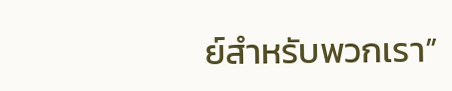ย์สำหรับพวกเรา”